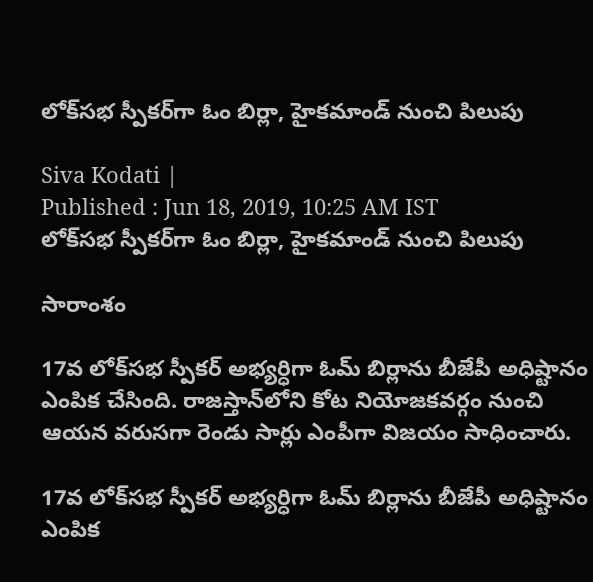లోక్‌సభ స్పీకర్‌గా ఓం బిర్లా, హైకమాండ్ నుంచి పిలుపు

Siva Kodati |
Published : Jun 18, 2019, 10:25 AM IST
లోక్‌సభ స్పీకర్‌గా ఓం బిర్లా, హైకమాండ్ నుంచి పిలుపు

సారాంశం

17వ లోక్‌సభ స్పీకర్‌ అభ్యర్ధిగా ఓమ్ బిర్లాను బీజేపీ అధిష్టానం ఎంపిక చేసింది. రాజస్తాన్‌లోని కోట నియోజకవర్గం నుంచి ఆయన వరుసగా రెండు సార్లు ఎంపీగా విజయం సాధించారు.

17వ లోక్‌సభ స్పీకర్‌ అభ్యర్ధిగా ఓమ్ బిర్లాను బీజేపీ అధిష్టానం ఎంపిక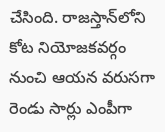చేసింది. రాజస్తాన్‌లోని కోట నియోజకవర్గం నుంచి ఆయన వరుసగా రెండు సార్లు ఎంపీగా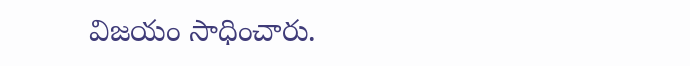విజయం సాధించారు.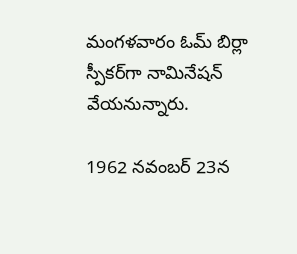మంగళవారం ఓమ్ బిర్లా స్పీకర్‌గా నామినేషన్ వేయనున్నారు.

1962 నవంబర్ 23న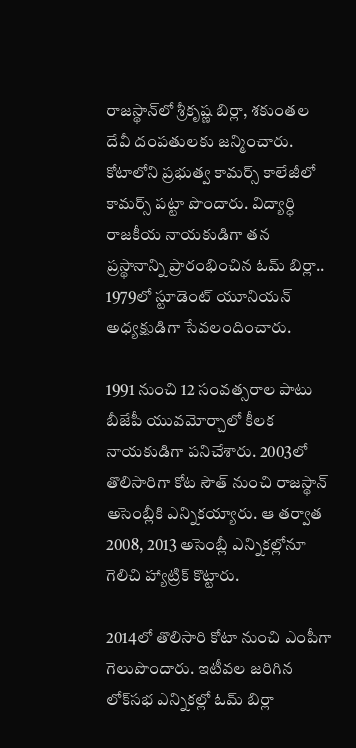రాజస్థాన్‌లో శ్రీకృష్ణ బిర్లా, శకుంతల దేవీ దంపతులకు జన్మించారు. కోటాలోని ప్రభుత్వ కామర్స్ కాలేజీలో కామర్స్ పట్టా పొందారు. విద్యార్ధి రాజకీయ నాయకుడిగా తన ప్రస్థానాన్ని ప్రారంభించిన ఓమ్ బిర్లా.. 1979లో స్టూడెంట్ యూనియన్ అధ్యక్షుడిగా సేవలందించారు.

1991 నుంచి 12 సంవత్సరాల పాటు బీజేపీ యువమోర్చాలో కీలక నాయకుడిగా పనిచేశారు. 2003లో తొలిసారిగా కోట సౌత్ నుంచి రాజస్థాన్ అసెంబ్లీకి ఎన్నికయ్యారు. ఆ తర్వాత 2008, 2013 అసెంబ్లీ ఎన్నికల్లోనూ గెలిచి హ్యాట్రిక్ కొట్టారు.

2014లో తొలిసారి కోటా నుంచి ఎంపీగా గెలుపొందారు. ఇటీవల జరిగిన లోక్‌సభ ఎన్నికల్లో ఓమ్ బిర్లా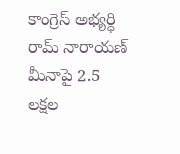కాంగ్రెస్ అభ్యర్ధి రామ్ నారాయణ్ మీనాపై 2.5 లక్షల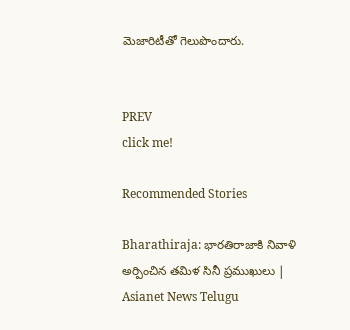మెజారిటీతో గెలుపొందారు.


PREV
click me!

Recommended Stories

Bharathiraja: భారతిరాజాకి నివాళి అర్పించిన తమిళ సినీ ప్రముఖులు | Asianet News Telugu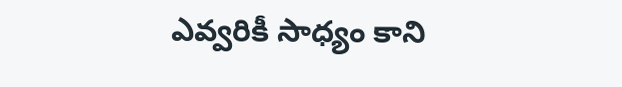ఎవ్వరికీ సాధ్యం కాని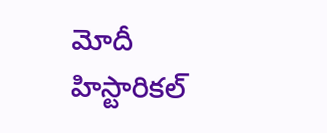మోదీ హిస్టారికల్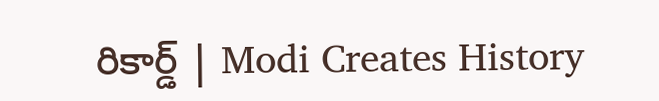రికార్డ్ | Modi Creates History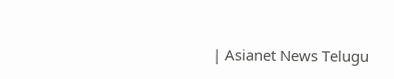| Asianet News Telugu